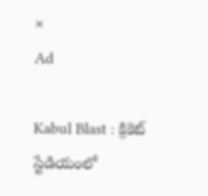×
Ad

Kabul Blast : క్రికెట్ స్టేడియంలో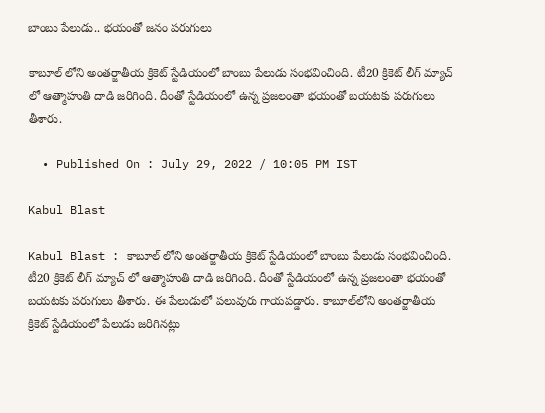బాంబు పేలుడు.. భయంతో జనం పరుగులు

కాబూల్ లోని అంతర్జాతీయ క్రికెట్ స్టేడియంలో బాంబు పేలుడు సంభవించింది. టీ20 క్రికెట్ లీగ్ మ్యాచ్ లో ఆత్మాహుతి దాడి జరిగింది. దీంతో స్టేడియంలో ఉన్న ప్రజలంతా భయంతో బయటకు పరుగులు తీశారు.

  • Published On : July 29, 2022 / 10:05 PM IST

Kabul Blast

Kabul Blast : కాబూల్ లోని అంతర్జాతీయ క్రికెట్ స్టేడియంలో బాంబు పేలుడు సంభవించింది. టీ20 క్రికెట్ లీగ్ మ్యాచ్ లో ఆత్మాహుతి దాడి జరిగింది. దీంతో స్టేడియంలో ఉన్న ప్రజలంతా భయంతో బయటకు పరుగులు తీశారు. ఈ పేలుడులో పలువురు గాయపడ్డారు. కాబూల్‌లోని అంతర్జాతీయ క్రికెట్ స్టేడియంలో పేలుడు జరిగినట్లు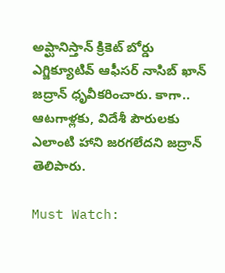అప్ఘానిస్తాన్ క్రికెట్ బోర్డు ఎగ్జిక్యూటివ్ ఆఫీసర్ నాసిబ్ ఖాన్ జద్రాన్ ధృవీకరించారు. కాగా.. ఆటగాళ్లకు, విదేశీ పౌరులకు ఎలాంటి హాని జరగలేదని జద్రాన్ తెలిపారు.

Must Watch: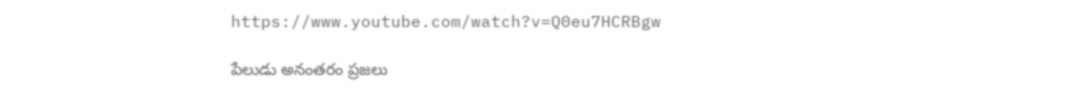https://www.youtube.com/watch?v=Q0eu7HCRBgw

పేలుడు అనంతరం ప్రజలు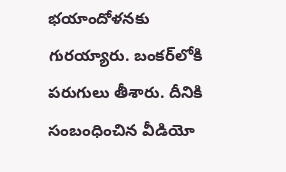భయాందోళనకు గురయ్యారు. బంకర్‌లోకి పరుగులు తీశారు. దీనికి సంబంధించిన వీడియో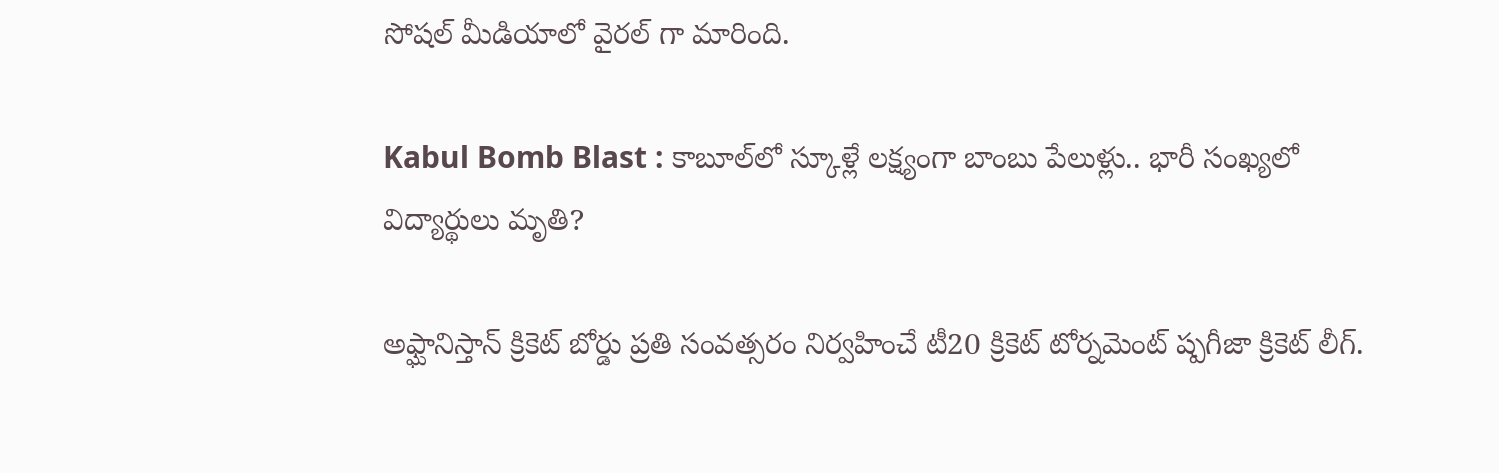సోషల్ మీడియాలో వైరల్ గా మారింది.

Kabul Bomb Blast : కాబూల్‌లో స్కూళ్లే లక్ష్యంగా బాంబు పేలుళ్లు.. భారీ సంఖ్యలో విద్యార్థులు మృతి?

అఫ్ఘానిస్తాన్ క్రికెట్ బోర్డు ప్రతి సంవత్సరం నిర్వహించే టీ20 క్రికెట్ టోర్నమెంట్ ష్పగీజా క్రికెట్ లీగ్.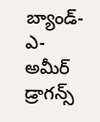బ్యాండ్-ఎ-అమీర్ డ్రాగన్స్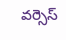వర్సెస్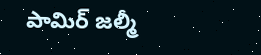పామిర్ జల్మీ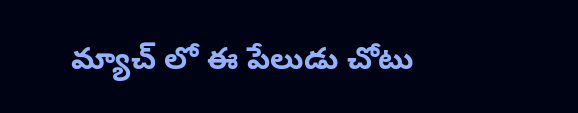మ్యాచ్ లో ఈ పేలుడు చోటు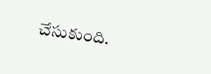చేసుకుంది.